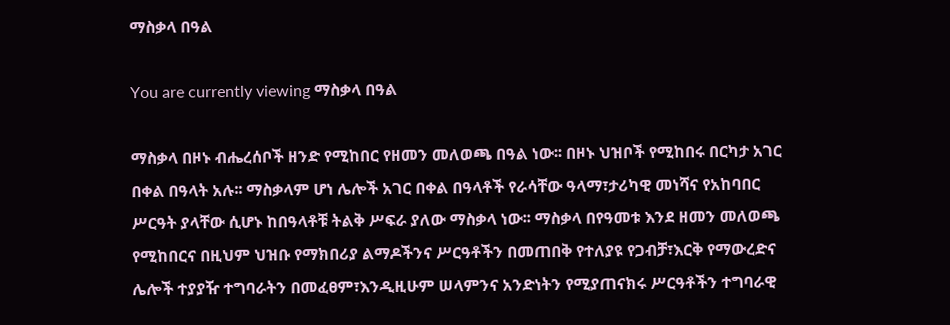ማስቃላ በዓል

You are currently viewing ማስቃላ በዓል

ማስቃላ በዞኑ ብሔረሰቦች ዘንድ የሚከበር የዘመን መለወጫ በዓል ነው፡፡ በዞኑ ህዝቦች የሚከበሩ በርካታ አገር በቀል በዓላት አሉ፡፡ ማስቃላም ሆነ ሌሎች አገር በቀል በዓላቶች የራሳቸው ዓላማ፣ታሪካዊ መነሻና የአከባበር ሥርዓት ያላቸው ሲሆኑ ከበዓላቶቹ ትልቅ ሥፍራ ያለው ማስቃላ ነው፡፡ ማስቃላ በየዓመቱ እንደ ዘመን መለወጫ የሚከበርና በዚህም ህዝቡ የማክበሪያ ልማዶችንና ሥርዓቶችን በመጠበቅ የተለያዩ የጋብቻ፣እርቅ የማውረድና ሌሎች ተያያዥ ተግባራትን በመፈፀም፣እንዲዚሁም ሠላምንና አንድነትን የሚያጠናክሩ ሥርዓቶችን ተግባራዊ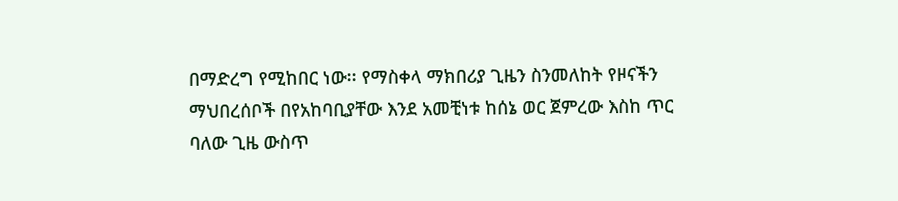በማድረግ የሚከበር ነው፡፡ የማስቀላ ማክበሪያ ጊዜን ስንመለከት የዞናችን ማህበረሰቦች በየአከባቢያቸው እንደ አመቺነቱ ከሰኔ ወር ጀምረው እስከ ጥር ባለው ጊዜ ውስጥ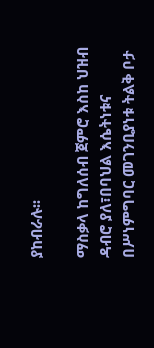ያከብራሉ፡፡

ማስቃላ ከግለሰብ ጀምሮ እስከ ህዝብ ዳብሮ ያለ፣በባህል እሴትነቱና በሥነምግባር መገንቢያነቱ ትልቅ ቦታ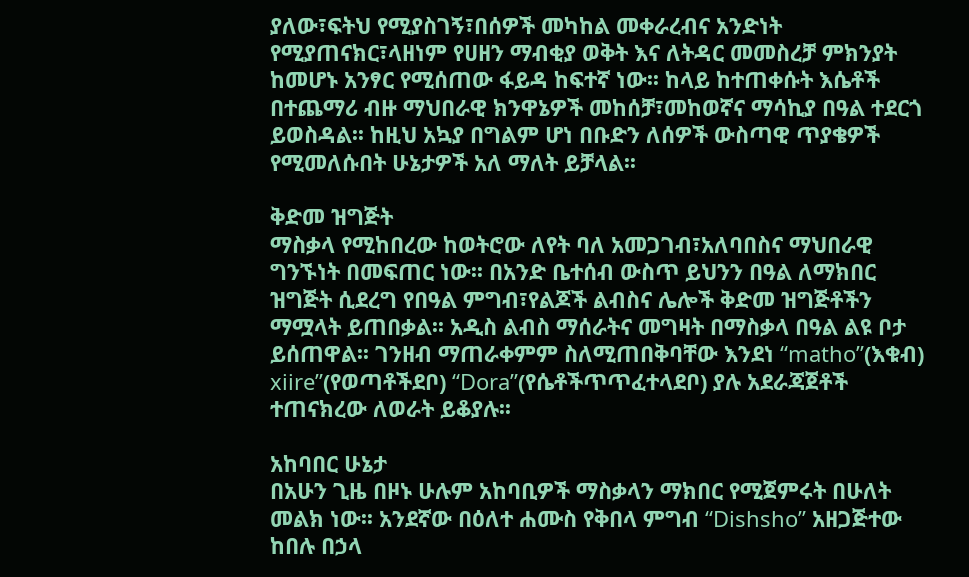ያለው፣ፍትህ የሚያስገኝ፣በሰዎች መካከል መቀራረብና አንድነት የሚያጠናክር፣ላዘነም የሀዘን ማብቂያ ወቅት እና ለትዳር መመስረቻ ምክንያት ከመሆኑ አንፃር የሚሰጠው ፋይዳ ከፍተኛ ነው፡፡ ከላይ ከተጠቀሱት እሴቶች በተጨማሪ ብዙ ማህበራዊ ክንዋኔዎች መከሰቻ፣መከወኛና ማሳኪያ በዓል ተደርጎ ይወስዳል፡፡ ከዚህ አኳያ በግልም ሆነ በቡድን ለሰዎች ውስጣዊ ጥያቄዎች የሚመለሱበት ሁኔታዎች አለ ማለት ይቻላል፡፡

ቅድመ ዝግጅት
ማስቃላ የሚከበረው ከወትሮው ለየት ባለ አመጋገብ፣አለባበስና ማህበራዊ ግንኙነት በመፍጠር ነው፡፡ በአንድ ቤተሰብ ውስጥ ይህንን በዓል ለማክበር ዝግጅት ሲደረግ የበዓል ምግብ፣የልጆች ልብስና ሌሎች ቅድመ ዝግጅቶችን ማሟላት ይጠበቃል፡፡ አዲስ ልብስ ማሰራትና መግዛት በማስቃላ በዓል ልዩ ቦታ ይሰጠዋል፡፡ ገንዘብ ማጠራቀምም ስለሚጠበቅባቸው እንደነ “matho”(እቁብ) xiire”(የወጣቶችደቦ) “Dora”(የሴቶችጥጥፈተላደቦ) ያሉ አደራጃጀቶች ተጠናክረው ለወራት ይቆያሉ፡፡

አከባበር ሁኔታ
በአሁን ጊዜ በዞኑ ሁሉም አከባቢዎች ማስቃላን ማክበር የሚጀምሩት በሁለት መልክ ነው፡፡ አንደኛው በዕለተ ሐሙስ የቅበላ ምግብ “Dishsho” አዘጋጅተው ከበሉ በኃላ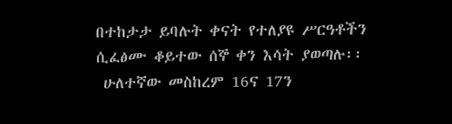በተከታታ ይባሉት ቀናት የተለያዩ ሥርዓቶችን ሲፈፅሙ ቆይተው ሰኞ ቀን እሳት ያወጣሉ፡፡
 ሁለተኛው መስከረም 16ና 17ን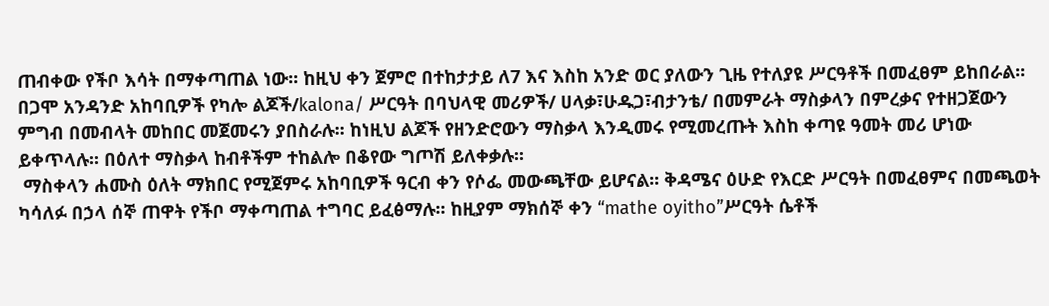ጠብቀው የችቦ እሳት በማቀጣጠል ነው፡፡ ከዚህ ቀን ጀምሮ በተከታታይ ለ7 እና እስከ አንድ ወር ያለውን ጊዜ የተለያዩ ሥርዓቶች በመፈፀም ይከበራል፡፡
በጋሞ አንዳንድ አከባቢዎች የካሎ ልጆች/kalona/ ሥርዓት በባህላዊ መሪዎች/ ሀላቃ፣ሁዱጋ፣ብታንቴ/ በመምራት ማስቃላን በምረቃና የተዘጋጀውን ምግብ በመብላት መከበር መጀመሩን ያበስራሉ፡፡ ከነዚህ ልጆች የዘንድሮውን ማስቃላ እንዲመሩ የሚመረጡት እስከ ቀጣዩ ዓመት መሪ ሆነው ይቀጥላሉ፡፡ በዕለተ ማስቃላ ከብቶችም ተከልሎ በቆየው ግጦሽ ይለቀቃሉ፡፡
 ማስቀላን ሐሙስ ዕለት ማክበር የሚጀምሩ አከባቢዎች ዓርብ ቀን የሶፌ መውጫቸው ይሆናል፡፡ ቅዳሜና ዕሁድ የእርድ ሥርዓት በመፈፀምና በመጫወት ካሳለፉ በኃላ ሰኞ ጠዋት የችቦ ማቀጣጠል ተግባር ይፈፅማሉ፡፡ ከዚያም ማክሰኞ ቀን “mathe oyitho”ሥርዓት ሴቶች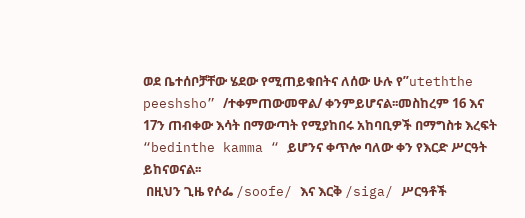ወደ ቤተሰቦቻቸው ሄደው የሚጠይቁበትና ለሰው ሁሉ የ”uteththe peeshsho” /ተቀምጠውመዋል/ ቀንምይሆናል፡፡መስከረም 16 እና 17ን ጠብቀው እሳት በማውጣት የሚያከበሩ አከባቢዎች በማግስቱ እረፍት “bedinthe kamma “ ይሆንና ቀጥሎ ባለው ቀን የእርድ ሥርዓት ይከናወናል፡፡
 በዚህን ጊዜ የሶፌ /soofe/ እና እርቅ /siga/ ሥርዓቶች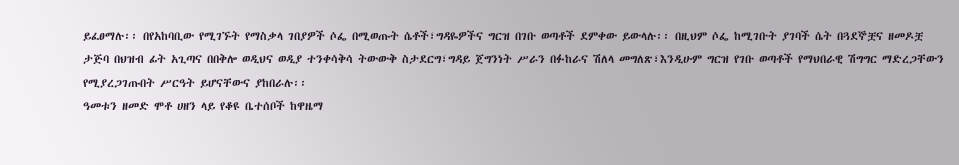ይፈፀማሉ፡፡ በየአከባቢው የሚገኙት የማስቃላ ገበያዎች ሶፌ በሚወጡት ሴቶች፣ግዳዬዎችና ግርዝ በገቡ ወጣቶች ደምቀው ይውላሉ፡፡ በዚህም ሶፌ ከሚገቡት ያገባች ሴት በጓደኞቿና ዘመዶቿ ታጅባ በህዝብ ፊት አጊጣና በበቅሎ ወዲህና ወዲያ ተንቀሳቅሳ ትውውቅ ስታደርግ፣ግዳይ ጀግንነት ሥራን በፉከራና ሽለላ መግለጽ፣እንዲሁም ግርዝ የገቡ ወጣቶች የማህበራዊ ሽግግር ማድረጋቸውን የሚያረጋገጡበት ሥርዓት ይሆናቸውና ያከበራሉ፡፡
ዓመቱን ዘመድ ሞቶ ሀዘን ላይ የቆዩ ቤተሰቦች ከዋዜማ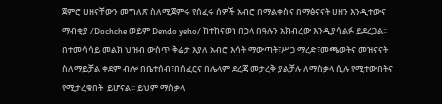ጀምሮ ሀዘናቸውን መግለጽ ስለሚጀምሩ የሰፈሩ ሰዎች አብሮ በማልቀስና በማፅናናት ሀዘን እንዲተውና ማብቂያ /Dochche ወይም Dendo yeho/ ከተከናወነ በኃላ በዓሉን አክብረው እንዲያሳልፉ ይደረጋል፡፡ በተመሳሳይ መልክ ህዝብ ውስጥ ቅሬታ እያለ አብሮ እሳት ማውጣት፣ሥጋ ማረድ፣መጫወትና መዝናናት ስለማይቻል ቀደም ብሎ በቤተሰብ፣በሰፈርና በሌላም ደረጃ መታረቅ ያልቻሉ ለማስቃላ ሲሉ የሚተውበትና የሚታረቁበት  ይሆናል፡፡ ይህም ማስቃላ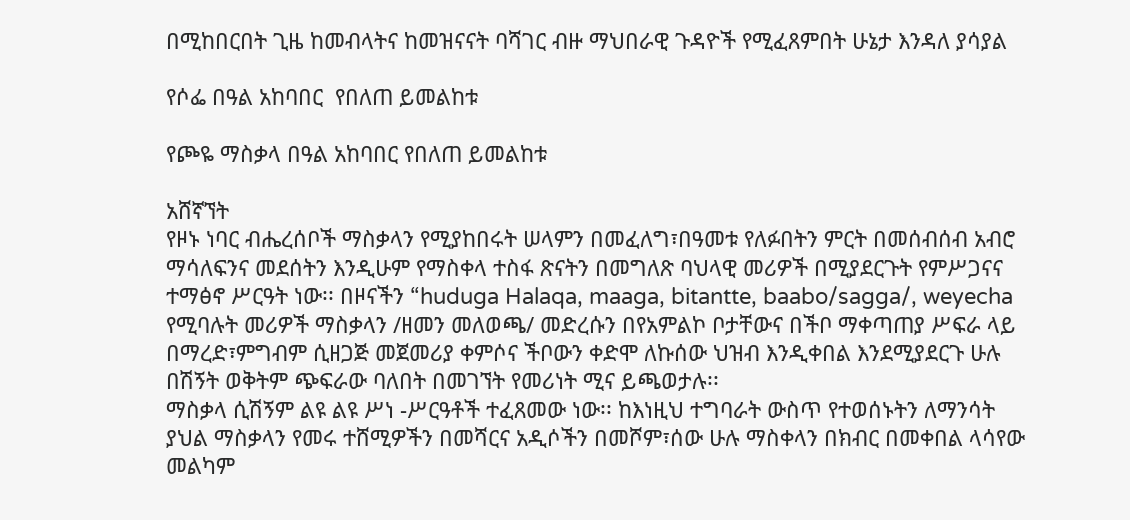በሚከበርበት ጊዜ ከመብላትና ከመዝናናት ባሻገር ብዙ ማህበራዊ ጉዳዮች የሚፈጸምበት ሁኔታ እንዳለ ያሳያል

የሶፌ በዓል አከባበር  የበለጠ ይመልከቱ

የጮዬ ማስቃላ በዓል አከባበር የበለጠ ይመልከቱ

አሸኛኘት
የዞኑ ነባር ብሔረሰቦች ማስቃላን የሚያከበሩት ሠላምን በመፈለግ፣በዓመቱ የለፉበትን ምርት በመሰብሰብ አብሮ ማሳለፍንና መደሰትን እንዲሁም የማስቀላ ተስፋ ጽናትን በመግለጽ ባህላዊ መሪዎች በሚያደርጉት የምሥጋናና ተማፅኖ ሥርዓት ነው፡፡ በዞናችን “huduga Halaqa, maaga, bitantte, baabo/sagga/, weyecha የሚባሉት መሪዎች ማስቃላን /ዘመን መለወጫ/ መድረሱን በየአምልኮ ቦታቸውና በችቦ ማቀጣጠያ ሥፍራ ላይ በማረድ፣ምግብም ሲዘጋጅ መጀመሪያ ቀምሶና ችቦውን ቀድሞ ለኩሰው ህዝብ እንዲቀበል እንደሚያደርጉ ሁሉ በሽኝት ወቅትም ጭፍራው ባለበት በመገኘት የመሪነት ሚና ይጫወታሉ፡፡
ማስቃላ ሲሽኝም ልዩ ልዩ ሥነ -ሥርዓቶች ተፈጸመው ነው፡፡ ከእነዚህ ተግባራት ውስጥ የተወሰኑትን ለማንሳት ያህል ማስቃላን የመሩ ተሸሚዎችን በመሻርና አዲሶችን በመሾም፣ሰው ሁሉ ማስቀላን በክብር በመቀበል ላሳየው መልካም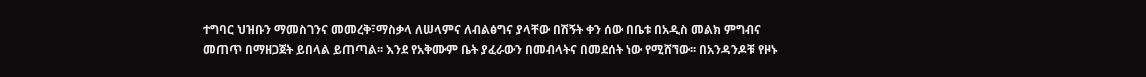ተግባር ህዝቡን ማመስገንና መመረቅ፣ማስቃላ ለሠላምና ለብልፅግና ያላቸው በሽኝት ቀን ሰው በቤቱ በአዲስ መልክ ምግብና መጠጥ በማዘጋጀት ይበላል ይጠጣል፡፡ እንደ የአቅሙም ቤት ያፈራውን በመብላትና በመደሰት ነው የሚሸኘው፡፡ በአንዳንዶቹ የዞኑ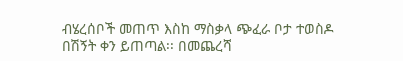ብሄረሰቦች መጠጥ እስከ ማስቃላ ጭፈራ ቦታ ተወስዶ በሽኝት ቀን ይጠጣል፡፡ በመጨረሻ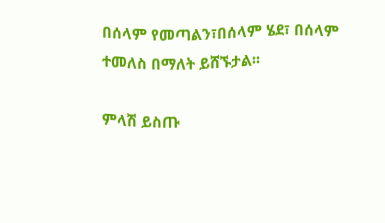በሰላም የመጣልን፣በሰላም ሄደ፣ በሰላም ተመለስ በማለት ይሸኙታል፡፡

ምላሽ ይስጡ